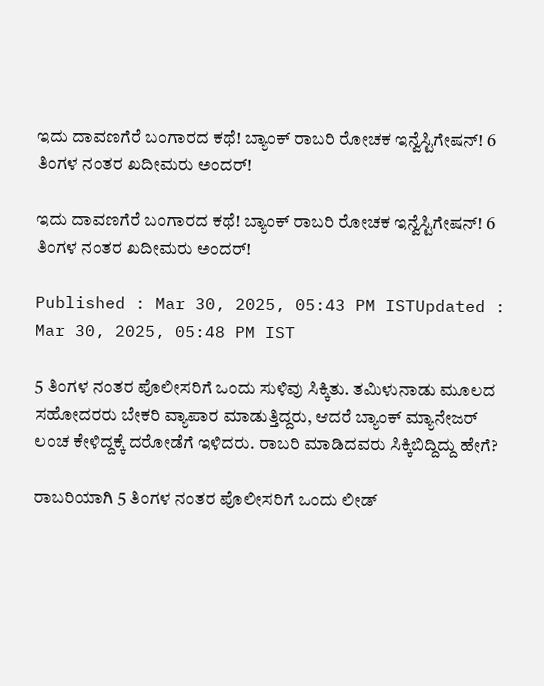ಇದು ದಾವಣಗೆರೆ ಬಂಗಾರದ ಕಥೆ! ಬ್ಯಾಂಕ್ ರಾಬರಿ ರೋಚಕ ಇನ್ವೆಸ್ಟಿಗೇಷನ್! 6 ತಿಂಗಳ ನಂತರ ಖದೀಮರು ಅಂದರ್!

ಇದು ದಾವಣಗೆರೆ ಬಂಗಾರದ ಕಥೆ! ಬ್ಯಾಂಕ್ ರಾಬರಿ ರೋಚಕ ಇನ್ವೆಸ್ಟಿಗೇಷನ್! 6 ತಿಂಗಳ ನಂತರ ಖದೀಮರು ಅಂದರ್!

Published : Mar 30, 2025, 05:43 PM ISTUpdated : Mar 30, 2025, 05:48 PM IST

5 ತಿಂಗಳ ನಂತರ ಪೊಲೀಸರಿಗೆ ಒಂದು ಸುಳಿವು ಸಿಕ್ಕಿತು. ತಮಿಳುನಾಡು ಮೂಲದ ಸಹೋದರರು ಬೇಕರಿ ವ್ಯಾಪಾರ ಮಾಡುತ್ತಿದ್ದರು, ಆದರೆ ಬ್ಯಾಂಕ್ ಮ್ಯಾನೇಜರ್ ಲಂಚ ಕೇಳಿದ್ದಕ್ಕೆ ದರೋಡೆಗೆ ಇಳಿದರು. ರಾಬರಿ ಮಾಡಿದವರು ಸಿಕ್ಕಿಬಿದ್ದಿದ್ದು ಹೇಗೆ?

ರಾಬರಿಯಾಗಿ 5 ತಿಂಗಳ ನಂತರ ಪೊಲೀಸರಿಗೆ ಒಂದು ಲೀಡ್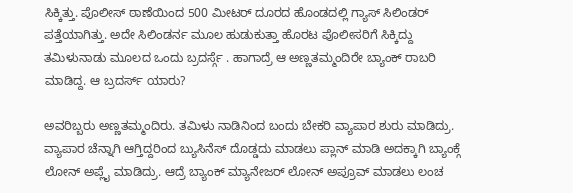ಸಿಕ್ಕಿತ್ತು. ಪೊಲೀಸ್ ಠಾಣೆಯಿಂದ 500 ಮೀಟರ್ ದೂರದ ಹೊಂಡದಲ್ಲಿ ಗ್ಯಾಸ್ ಸಿಲಿಂಡರ್ ಪತ್ತೆಯಾಗಿತ್ತು. ಅದೇ ಸಿಲಿಂಡರ್ನ ಮೂಲ ಹುಡುಕುತ್ತಾ ಹೊರಟ ಪೊಲೀಸರಿಗೆ ಸಿಕ್ಕಿದ್ದು ತಮಿಳುನಾಡು ಮೂಲದ ಒಂದು ಬ್ರದರ್ಸ್ಗೆ . ಹಾಗಾದ್ರೆ ಆ ಅಣ್ಣತಮ್ಮಂದಿರೇ ಬ್ಯಾಂಕ್ ರಾಬರಿ ಮಾಡಿದ್ದ. ಆ ಬ್ರದರ್ಸ್ ಯಾರು?

ಅವರಿಬ್ಬರು ಅಣ್ಣತಮ್ಮಂದಿರು. ತಮಿಳು ನಾಡಿನಿಂದ ಬಂದು ಬೇಕರಿ ವ್ಯಾಪಾರ ಶುರು ಮಾಡಿದ್ರು. ವ್ಯಾಪಾರ ಚೆನ್ನಾಗಿ ಆಗ್ತಿದ್ದರಿಂದ ಬ್ಯುಸಿನೆಸ್ ದೊಡ್ಡದು ಮಾಡಲು ಪ್ಲಾನ್ ಮಾಡಿ ಅದಕ್ಕಾಗಿ ಬ್ಯಾಂಕ್ಗೆ ಲೋನ್ ಅಪ್ಲೈ ಮಾಡಿದ್ರು. ಆದ್ರೆ ಬ್ಯಾಂಕ್ ಮ್ಯಾನೇಜರ್ ಲೋನ್ ಅಪ್ರೂವ್ ಮಾಡಲು ಲಂಚ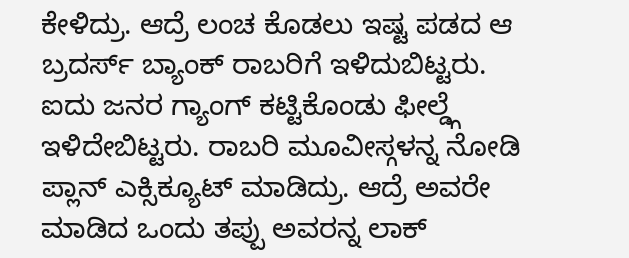ಕೇಳಿದ್ರು. ಆದ್ರೆ ಲಂಚ ಕೊಡಲು ಇಷ್ಟ ಪಡದ ಆ ಬ್ರದರ್ಸ್ ಬ್ಯಾಂಕ್ ರಾಬರಿಗೆ ಇಳಿದುಬಿಟ್ಟರು. ಐದು ಜನರ ಗ್ಯಾಂಗ್ ಕಟ್ಟಿಕೊಂಡು ಫೀಲ್ಡ್ಗೆ ಇಳಿದೇಬಿಟ್ಟರು. ರಾಬರಿ ಮೂವೀಸ್ಗಳನ್ನ ನೋಡಿ ಪ್ಲಾನ್ ಎಕ್ಸಿಕ್ಯೂಟ್ ಮಾಡಿದ್ರು. ಆದ್ರೆ ಅವರೇ ಮಾಡಿದ ಒಂದು ತಪ್ಪು ಅವರನ್ನ ಲಾಕ್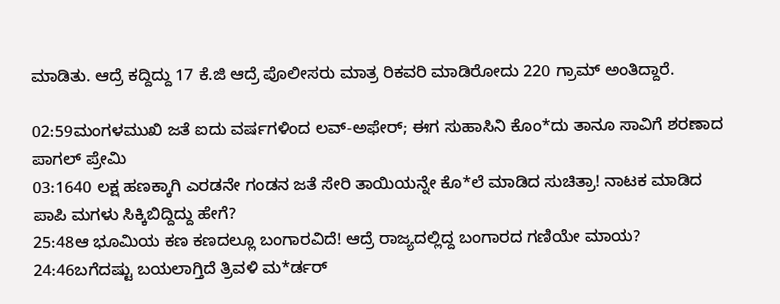ಮಾಡಿತು. ಆದ್ರೆ ಕದ್ದಿದ್ದು 17 ಕೆ.ಜಿ ಆದ್ರೆ ಪೊಲೀಸರು ಮಾತ್ರ ರಿಕವರಿ ಮಾಡಿರೋದು 220 ಗ್ರಾಮ್ ಅಂತಿದ್ದಾರೆ.

02:59ಮಂಗಳಮುಖಿ ಜತೆ ಐದು ವರ್ಷಗಳಿಂದ ಲವ್-ಅಫೇರ್; ಈಗ ಸುಹಾಸಿನಿ ಕೊಂ*ದು ತಾನೂ ಸಾವಿಗೆ ಶರಣಾದ ಪಾಗಲ್ ಪ್ರೇಮಿ
03:1640 ಲಕ್ಷ ಹಣಕ್ಕಾಗಿ ಎರಡನೇ ಗಂಡನ ಜತೆ ಸೇರಿ ತಾಯಿಯನ್ನೇ ಕೊ*ಲೆ ಮಾಡಿದ ಸುಚಿತ್ರಾ! ನಾಟಕ ಮಾಡಿದ ಪಾಪಿ ಮಗಳು ಸಿಕ್ಕಿಬಿದ್ದಿದ್ದು ಹೇಗೆ?
25:48ಆ ಭೂಮಿಯ ಕಣ ಕಣದಲ್ಲೂ ಬಂಗಾರವಿದೆ! ಆದ್ರೆ ರಾಜ್ಯದಲ್ಲಿದ್ದ ಬಂಗಾರದ ಗಣಿಯೇ ಮಾಯ?
24:46ಬಗೆದಷ್ಟು ಬಯಲಾಗ್ತಿದೆ ತ್ರಿವಳಿ ಮ*ರ್ಡರ್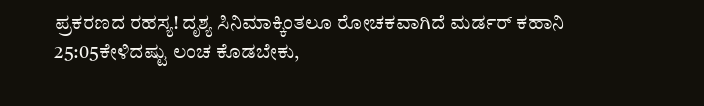ಪ್ರಕರಣದ ರಹಸ್ಯ! ದೃಶ್ಯ ಸಿನಿಮಾಕ್ಕಿಂತಲೂ ರೋಚಕವಾಗಿದೆ ಮರ್ಡರ್ ಕಹಾನಿ
25:05ಕೇಳಿದಷ್ಟು ಲಂಚ ಕೊಡಬೇಕು,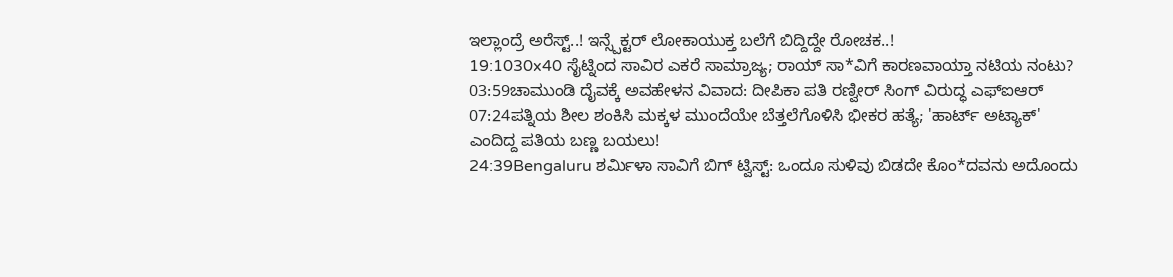ಇಲ್ಲಾಂದ್ರೆ ಅರೆಸ್ಟ್..! ಇನ್ಸ್ಪೆಕ್ಟರ್ ಲೋಕಾಯುಕ್ತ ಬಲೆಗೆ ಬಿದ್ದಿದ್ದೇ ರೋಚಕ..!
19:1030x40 ಸೈಟ್ನಿಂದ ಸಾವಿರ ಎಕರೆ ಸಾಮ್ರಾಜ್ಯ; ರಾಯ್ ಸಾ*ವಿಗೆ ಕಾರಣವಾಯ್ತಾ ನಟಿಯ ನಂಟು?
03:59ಚಾಮುಂಡಿ ದೈವಕ್ಕೆ ಅವಹೇಳನ ವಿವಾದ: ದೀಪಿಕಾ ಪತಿ ರಣ್ವೀರ್ ಸಿಂಗ್ ವಿರುದ್ಧ ಎಫ್‌ಐಆರ್
07:24ಪತ್ನಿಯ ಶೀಲ ಶಂಕಿಸಿ ಮಕ್ಕಳ ಮುಂದೆಯೇ ಬೆತ್ತಲೆಗೊಳಿಸಿ ಭೀಕರ ಹತ್ಯೆ; 'ಹಾರ್ಟ್ ಅಟ್ಯಾಕ್' ಎಂದಿದ್ದ ಪತಿಯ ಬಣ್ಣ ಬಯಲು!
24:39Bengaluru ಶರ್ಮಿಳಾ ಸಾವಿಗೆ ಬಿಗ್ ಟ್ವಿಸ್ಟ್: ಒಂದೂ ಸುಳಿವು ಬಿಡದೇ ಕೊಂ*ದವನು ಅದೊಂದು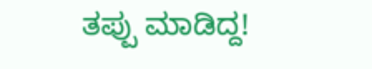ತಪ್ಪು ಮಾಡಿದ್ದ!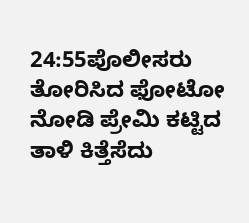24:55ಪೊಲೀಸರು ತೋರಿಸಿದ ಫೋಟೋ ನೋಡಿ ಪ್ರೇಮಿ ಕಟ್ಟಿದ ತಾಳಿ ಕಿತ್ತೆಸೆದು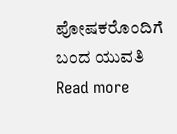ಪೋಷಕರೊಂದಿಗೆ ಬಂದ ಯುವತಿ
Read more